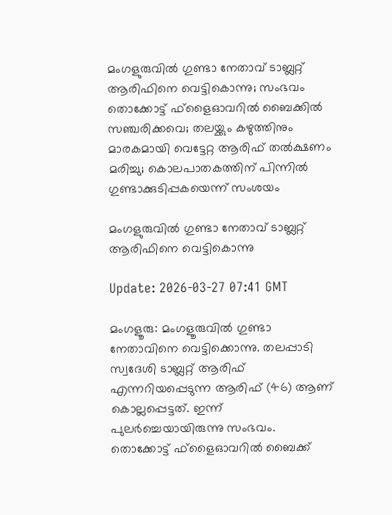മംഗളുരുവില്‍ ഗുണ്ടാ നേതാവ് ടാബ്ലറ്റ് ആരിഫിനെ വെട്ടികൊന്നു; സംഭവം തൊക്കോട്ട് ഫ്ളൈഓവറില്‍ ബൈക്കില്‍ സഞ്ചരിക്കവെ; തലയ്ക്കും കഴുത്തിനും മാരകമായി വെട്ടേറ്റ ആരിഫ് തല്‍ക്ഷണം മരിച്ചു; കൊലപാതകത്തിന് പിന്നില്‍ ഗുണ്ടാക്കുടിപ്പകയെന്ന് സംശയം

മംഗളുരുവില്‍ ഗുണ്ടാ നേതാവ് ടാബ്ലറ്റ് ആരിഫിനെ വെട്ടികൊന്നു

Update: 2026-03-27 07:41 GMT

മംഗളൂരു: മംഗളൂരുവില്‍ ഗുണ്ടാ നേതാവിനെ വെട്ടിക്കൊന്നു. തലപ്പാടി സ്വദേശി ടാബ്ലറ്റ് ആരിഫ് എന്നറിയപ്പെടുന്ന ആരിഫ് (46) ആണ് കൊല്ലപ്പെട്ടത്. ഇന്ന് പുലര്‍ച്ചെയായിരുന്നു സംഭവം. തൊക്കോട്ട് ഫ്ളൈഓവറില്‍ ബൈക്ക്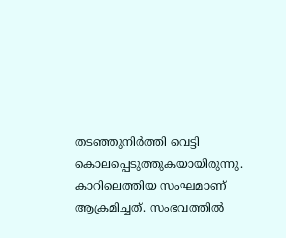തടഞ്ഞുനിര്‍ത്തി വെട്ടി കൊലപ്പെടുത്തുകയായിരുന്നു. കാറിലെത്തിയ സംഘമാണ് ആക്രമിച്ചത്. സംഭവത്തില്‍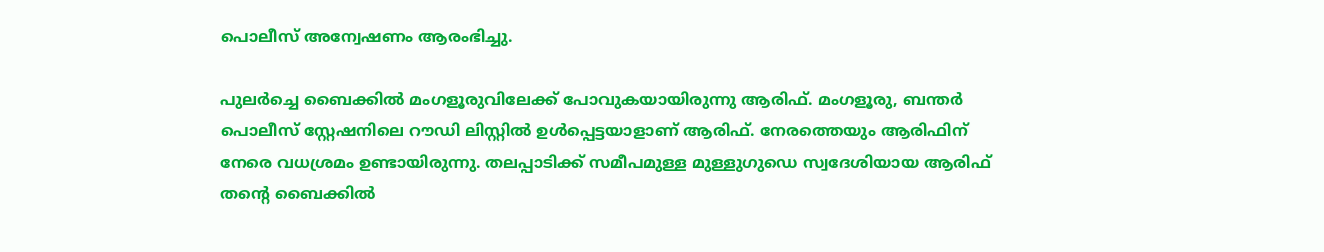പൊലീസ് അന്വേഷണം ആരംഭിച്ചു.

പുലര്‍ച്ചെ ബൈക്കില്‍ മംഗളൂരുവിലേക്ക് പോവുകയായിരുന്നു ആരിഫ്. മംഗളൂരു, ബന്തര്‍ പൊലീസ് സ്റ്റേഷനിലെ റൗഡി ലിസ്റ്റില്‍ ഉള്‍പ്പെട്ടയാളാണ് ആരിഫ്. നേരത്തെയും ആരിഫിന് നേരെ വധശ്രമം ഉണ്ടായിരുന്നു. തലപ്പാടിക്ക് സമീപമുള്ള മുള്ളുഗുഡെ സ്വദേശിയായ ആരിഫ് തന്റെ ബൈക്കില്‍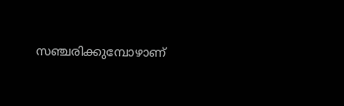സഞ്ചരിക്കുമ്പോഴാണ്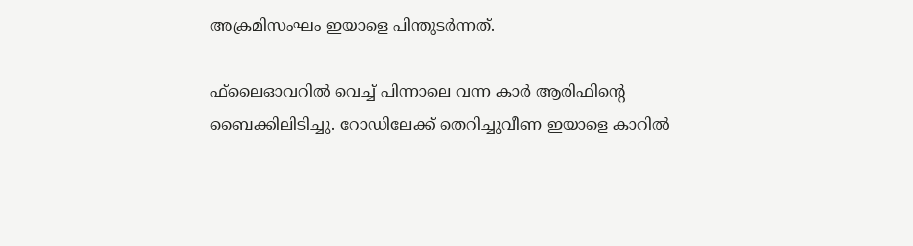അക്രമിസംഘം ഇയാളെ പിന്തുടര്‍ന്നത്.

ഫ്‌ലൈഓവറില്‍ വെച്ച് പിന്നാലെ വന്ന കാര്‍ ആരിഫിന്റെ ബൈക്കിലിടിച്ചു. റോഡിലേക്ക് തെറിച്ചുവീണ ഇയാളെ കാറില്‍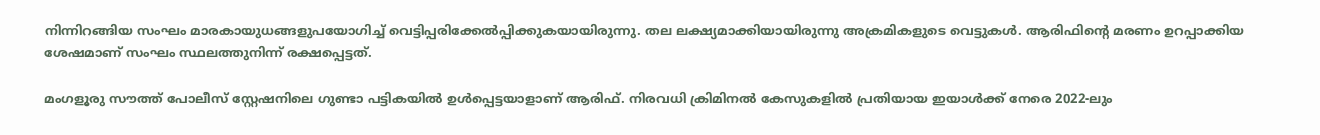നിന്നിറങ്ങിയ സംഘം മാരകായുധങ്ങളുപയോഗിച്ച് വെട്ടിപ്പരിക്കേല്‍പ്പിക്കുകയായിരുന്നു. തല ലക്ഷ്യമാക്കിയായിരുന്നു അക്രമികളുടെ വെട്ടുകള്‍. ആരിഫിന്റെ മരണം ഉറപ്പാക്കിയ ശേഷമാണ് സംഘം സ്ഥലത്തുനിന്ന് രക്ഷപ്പെട്ടത്.

മംഗളൂരു സൗത്ത് പോലീസ് സ്റ്റേഷനിലെ ഗുണ്ടാ പട്ടികയില്‍ ഉള്‍പ്പെട്ടയാളാണ് ആരിഫ്. നിരവധി ക്രിമിനല്‍ കേസുകളില്‍ പ്രതിയായ ഇയാള്‍ക്ക് നേരെ 2022-ലും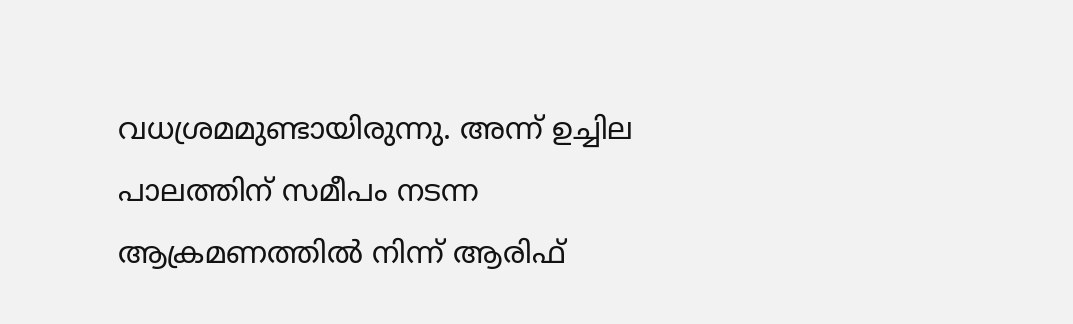വധശ്രമമുണ്ടായിരുന്നു. അന്ന് ഉച്ചില പാലത്തിന് സമീപം നടന്ന ആക്രമണത്തില്‍ നിന്ന് ആരിഫ്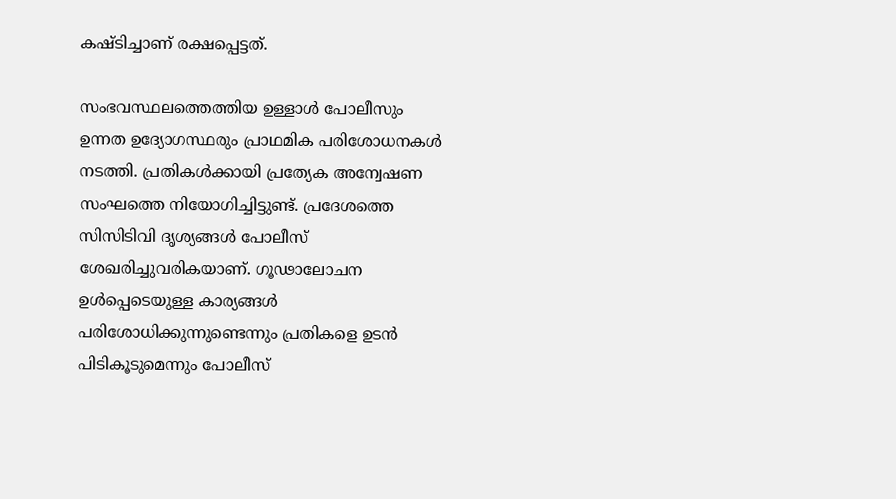കഷ്ടിച്ചാണ് രക്ഷപ്പെട്ടത്.

സംഭവസ്ഥലത്തെത്തിയ ഉള്ളാള്‍ പോലീസും ഉന്നത ഉദ്യോഗസ്ഥരും പ്രാഥമിക പരിശോധനകള്‍ നടത്തി. പ്രതികള്‍ക്കായി പ്രത്യേക അന്വേഷണ സംഘത്തെ നിയോഗിച്ചിട്ടുണ്ട്. പ്രദേശത്തെ സിസിടിവി ദൃശ്യങ്ങള്‍ പോലീസ് ശേഖരിച്ചുവരികയാണ്. ഗൂഢാലോചന ഉള്‍പ്പെടെയുള്ള കാര്യങ്ങള്‍ പരിശോധിക്കുന്നുണ്ടെന്നും പ്രതികളെ ഉടന്‍ പിടികൂടുമെന്നും പോലീസ്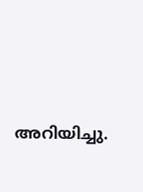അറിയിച്ചു.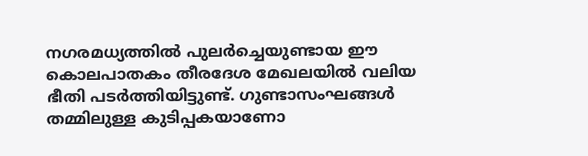നഗരമധ്യത്തില്‍ പുലര്‍ച്ചെയുണ്ടായ ഈ കൊലപാതകം തീരദേശ മേഖലയില്‍ വലിയ ഭീതി പടര്‍ത്തിയിട്ടുണ്ട്. ഗുണ്ടാസംഘങ്ങള്‍ തമ്മിലുള്ള കുടിപ്പകയാണോ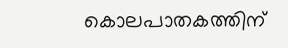കൊലപാതകത്തിന്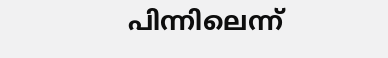പിന്നിലെന്ന്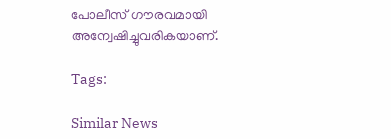പോലീസ് ഗൗരവമായി അന്വേഷിച്ചുവരികയാണ്.

Tags:

Similar News